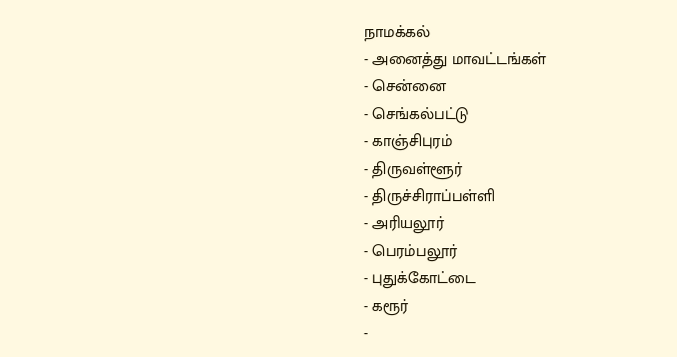நாமக்கல்
- அனைத்து மாவட்டங்கள்
- சென்னை
- செங்கல்பட்டு
- காஞ்சிபுரம்
- திருவள்ளூர்
- திருச்சிராப்பள்ளி
- அரியலூர்
- பெரம்பலூர்
- புதுக்கோட்டை
- கரூர்
-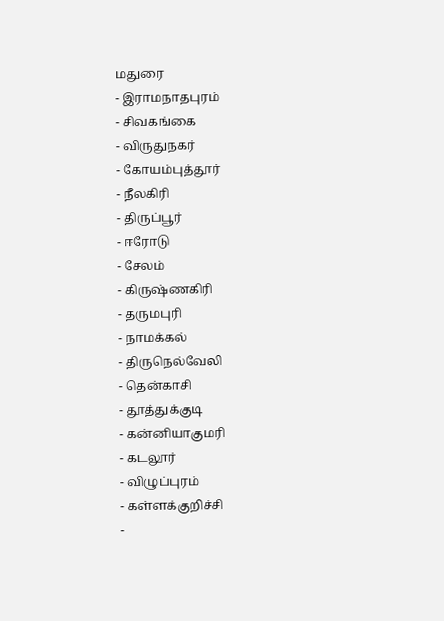மதுரை
- இராமநாதபுரம்
- சிவகங்கை
- விருதுநகர்
- கோயம்புத்தூர்
- நீலகிரி
- திருப்பூர்
- ஈரோடு
- சேலம்
- கிருஷ்ணகிரி
- தருமபுரி
- நாமக்கல்
- திருநெல்வேலி
- தென்காசி
- தூத்துக்குடி
- கன்னியாகுமரி
- கடலூர்
- விழுப்புரம்
- கள்ளக்குறிச்சி
-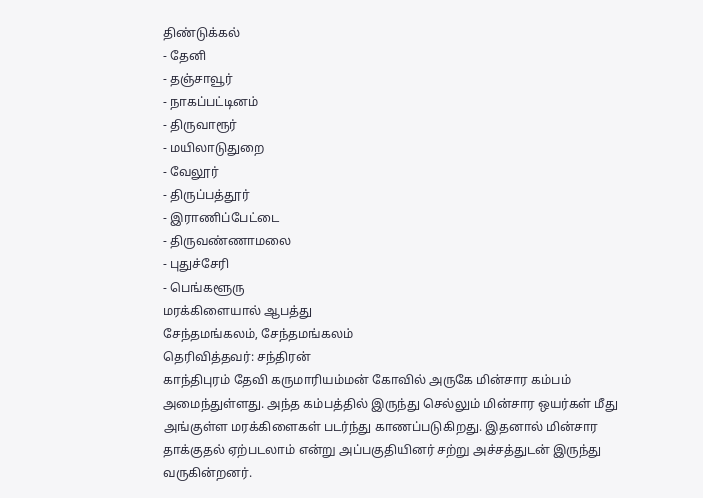திண்டுக்கல்
- தேனி
- தஞ்சாவூர்
- நாகப்பட்டினம்
- திருவாரூர்
- மயிலாடுதுறை
- வேலூர்
- திருப்பத்தூர்
- இராணிப்பேட்டை
- திருவண்ணாமலை
- புதுச்சேரி
- பெங்களூரு
மரக்கிளையால் ஆபத்து
சேந்தமங்கலம், சேந்தமங்கலம்
தெரிவித்தவர்: சந்திரன்
காந்திபுரம் தேவி கருமாரியம்மன் கோவில் அருகே மின்சார கம்பம் அமைந்துள்ளது. அந்த கம்பத்தில் இருந்து செல்லும் மின்சார ஒயர்கள் மீது அங்குள்ள மரக்கிளைகள் படர்ந்து காணப்படுகிறது. இதனால் மின்சார தாக்குதல் ஏற்படலாம் என்று அப்பகுதியினர் சற்று அச்சத்துடன் இருந்து வருகின்றனர்.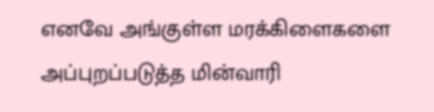எனவே அங்குள்ள மரக்கிளைகளை அப்புறப்படுத்த மின்வாரி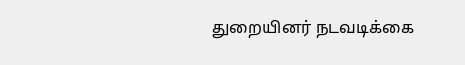துறையினர் நடவடிக்கை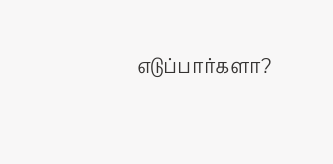எடுப்பார்களா?